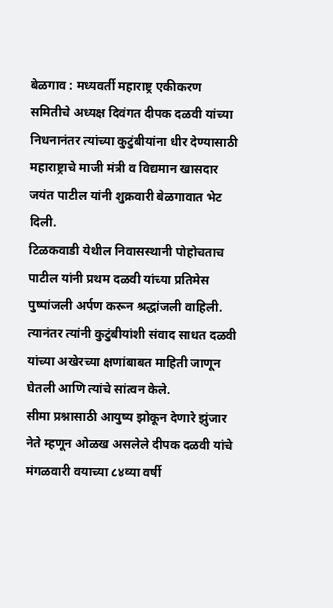बेळगाव : मध्यवर्ती महाराष्ट्र एकीकरण समितीचे अध्यक्ष दिवंगत दीपक दळवी यांच्या निधनानंतर त्यांच्या कुटुंबीयांना धीर देण्यासाठी महाराष्ट्राचे माजी मंत्री व विद्यमान खासदार जयंत पाटील यांनी शुक्रवारी बेळगावात भेट दिली.
टिळकवाडी येथील निवासस्थानी पोहोचताच पाटील यांनी प्रथम दळवी यांच्या प्रतिमेस पुष्पांजली अर्पण करून श्रद्धांजली वाहिली. त्यानंतर त्यांनी कुटुंबीयांशी संवाद साधत दळवी यांच्या अखेरच्या क्षणांबाबत माहिती जाणून घेतली आणि त्यांचे सांत्वन केले.
सीमा प्रश्नासाठी आयुष्य झोकून देणारे झुंजार नेते म्हणून ओळख असलेले दीपक दळवी यांचे मंगळवारी वयाच्या ८४व्या वर्षी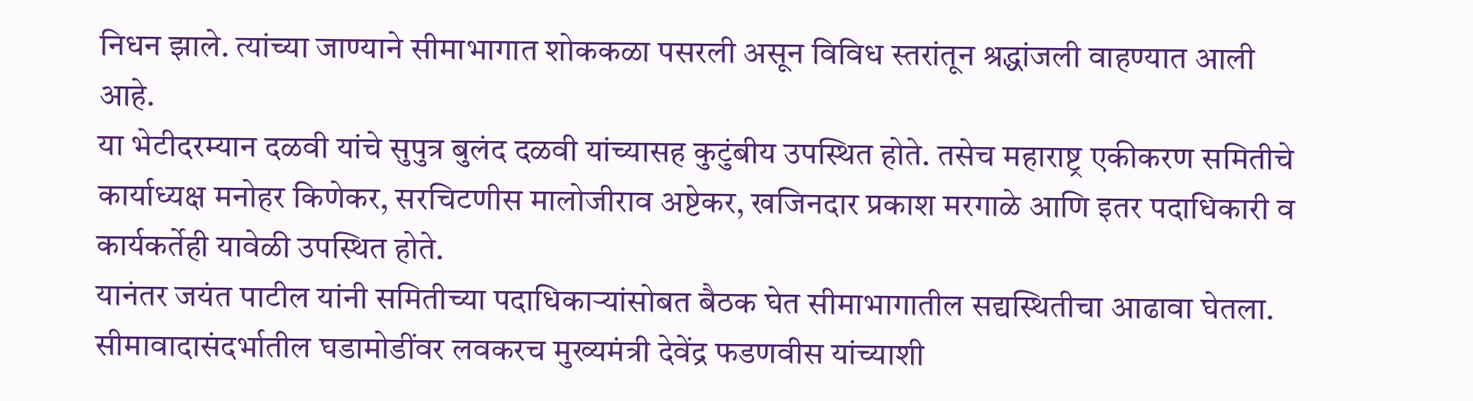निधन झाले. त्यांच्या जाण्याने सीमाभागात शोककळा पसरली असून विविध स्तरांतून श्रद्धांजली वाहण्यात आली आहे.
या भेटीदरम्यान दळवी यांचे सुपुत्र बुलंद दळवी यांच्यासह कुटुंबीय उपस्थित होते. तसेच महाराष्ट्र एकीकरण समितीचे कार्याध्यक्ष मनोहर किणेकर, सरचिटणीस मालोजीराव अष्टेकर, खजिनदार प्रकाश मरगाळे आणि इतर पदाधिकारी व कार्यकर्तेही यावेळी उपस्थित होते.
यानंतर जयंत पाटील यांनी समितीच्या पदाधिकाऱ्यांसोबत बैठक घेत सीमाभागातील सद्यस्थितीचा आढावा घेतला. सीमावादासंदर्भातील घडामोडींवर लवकरच मुख्यमंत्री देवेंद्र फडणवीस यांच्याशी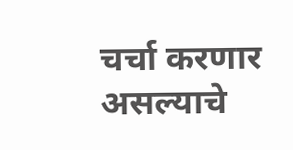चर्चा करणार असल्याचे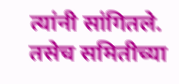त्यांनी सांगितले. तसेच समितीच्या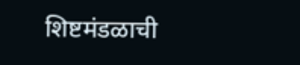शिष्टमंडळाची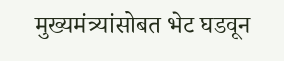मुख्यमंत्र्यांसोबत भेट घडवून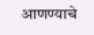आणण्याचे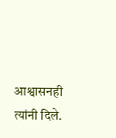आश्वासनही त्यांनी दिले.